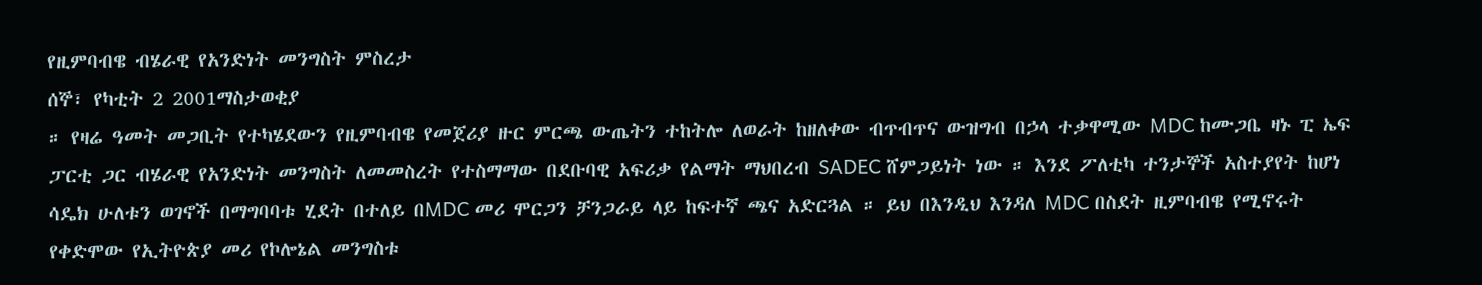የዚምባብዌ ብሄራዊ የአንድነት መንግስት ምስረታ
ሰኞ፣ የካቲት 2 2001ማስታወቂያ
። የዛሬ ዓመት መጋቢት የተካሄደውን የዚምባብዌ የመጀሪያ ዙር ምርጫ ውጤትን ተከትሎ ለወራት ከዘለቀው ብጥብጥና ውዝግብ በኃላ ተቃዋሚው MDC ከሙጋቤ ዛኑ ፒ ኤፍ ፓርቲ ጋር ብሄራዊ የአንድነት መንግስት ለመመስረት የተስማማው በደቡባዊ አፍሪቃ የልማት ማህበረብ SADEC ሸምጋይነት ነው ። እንደ ፖለቲካ ተንታኞች አስተያየት ከሆነ ሳዴክ ሁለቱን ወገኖች በማግባባቱ ሂደት በተለይ በMDC መሪ ሞርጋን ቻንጋራይ ላይ ከፍተኛ ጫና አድርጓል ። ይህ በእንዲህ እንዳለ MDC በስደት ዚምባብዌ የሚኖሩት የቀድሞው የኢትዮጵያ መሪ የኮሎኔል መንግስቱ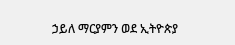ኃይለ ማርያምን ወደ ኢትዮጵያ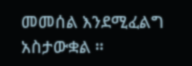መመሰል እንደሚፈልግ አስታውቋል ።